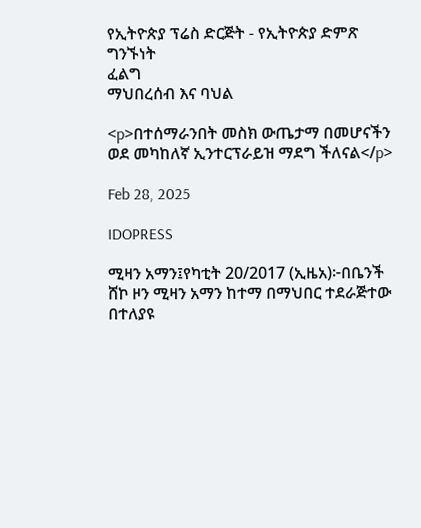የኢትዮጵያ ፕሬስ ድርጅት - የኢትዮጵያ ድምጽ
ግንኙነት
ፈልግ
ማህበረሰብ እና ባህል

<p>በተሰማራንበት መስክ ውጤታማ በመሆናችን ወደ መካከለኛ ኢንተርፕራይዝ ማደግ ችለናል</p>

Feb 28, 2025

IDOPRESS

ሚዛን አማን፤የካቲት 20/2017 (ኢዜአ)፦በቤንች ሸኮ ዞን ሚዛን አማን ከተማ በማህበር ተደራጅተው በተለያዩ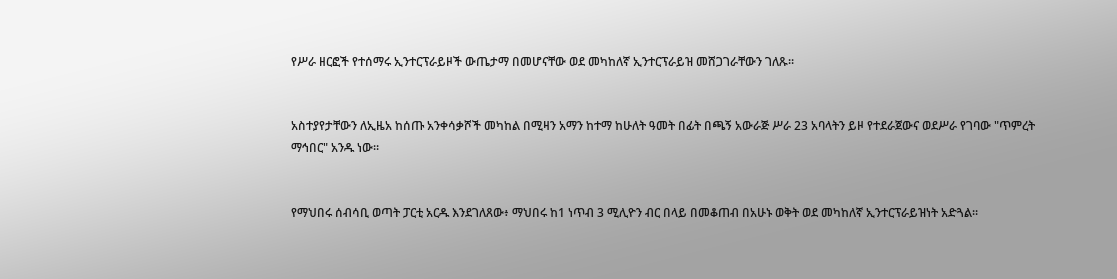የሥራ ዘርፎች የተሰማሩ ኢንተርፕራይዞች ውጤታማ በመሆናቸው ወደ መካከለኛ ኢንተርፕራይዝ መሸጋገራቸውን ገለጹ።


አስተያየታቸውን ለኢዜአ ከሰጡ አንቀሳቃሾች መካከል በሚዛን አማን ከተማ ከሁለት ዓመት በፊት በጫኝ አውራጅ ሥራ 23 አባላትን ይዞ የተደራጀውና ወደሥራ የገባው "ጥምረት ማኅበር" አንዱ ነው።


የማህበሩ ሰብሳቢ ወጣት ፓርቲ አርዱ እንደገለጸው፥ ማህበሩ ከ1 ነጥብ 3 ሚሊዮን ብር በላይ በመቆጠብ በአሁኑ ወቅት ወደ መካከለኛ ኢንተርፕራይዝነት አድጓል።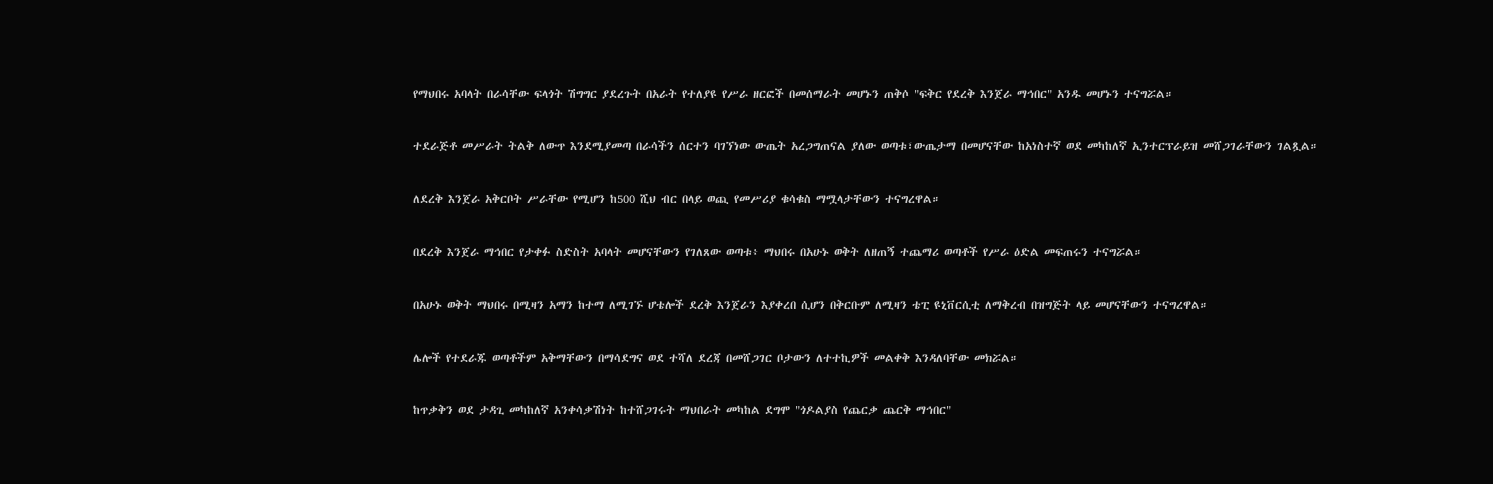የማህበሩ አባላት በራሳቸው ፍላጎት ሽግግር ያደረጉት በአራት የተለያዩ የሥራ ዘርፎች በመሰማራት መሆኑን ጠቅሶ "ፍቅር የደረቅ እንጀራ ማኅበር" አንዱ መሆኑን ተናግሯል።


ተደራጅቶ መሥራት ትልቅ ለውጥ እንደሚያመጣ በራሳችን ሰርተን ባገኘነው ውጤት አረጋግጠናል ያለው ወጣቱ፣ውጤታማ በመሆናቸው ከአነስተኛ ወደ መካከለኛ ኢንተርፕራይዝ መሸጋገራቸውን ገልጿል።


ለደረቅ እንጀራ አቅርቦት ሥራቸው የሚሆን ከ500 ሺህ ብር በላይ ወጪ የመሥሪያ ቁሳቁስ ማሟላታቸውን ተናግረዋል።


በደረቅ እንጀራ ማኅበር የታቀፉ ስድስት አባላት መሆናቸውን የገለጸው ወጣቱ፥ ማህበሩ በአሁኑ ወቅት ለዘጠኝ ተጨማሪ ወጣቶች የሥራ ዕድል መፍጠሩን ተናግሯል።


በአሁኑ ወቅት ማህበሩ በሚዛን አማን ከተማ ለሚገኙ ሆቴሎች ደረቅ እንጀራን እያቀረበ ሲሆን በቅርቡም ለሚዛን ቴፒ ዩኒቨርሲቲ ለማቅረብ በዝግጅት ላይ መሆናቸውን ተናግረዋል።


ሌሎች የተደራጁ ወጣቶችም አቅማቸውን በማሳደግና ወደ ተሻለ ደረጃ በመሸጋገር ቦታውን ለተተኪዎች መልቀቅ እንዳለባቸው መክሯል።


ከጥቃቅን ወደ ታዳጊ መካከለኛ አንቀሳቃሽነት ከተሸጋገሩት ማህበራት መካከል ደግሞ "ጎዶልያስ የጨርቃ ጨርቅ ማኅበር"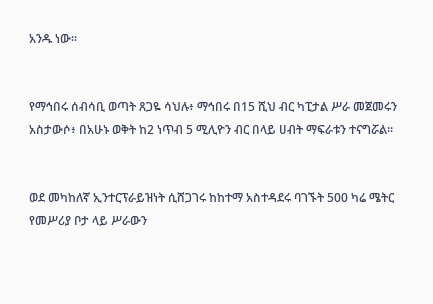አንዱ ነው።


የማኅበሩ ሰብሳቢ ወጣት ጸጋዬ ሳህሉ፥ ማኅበሩ በ15 ሺህ ብር ካፒታል ሥራ መጀመሩን አስታውሶ፥ በአሁኑ ወቅት ከ2 ነጥብ 5 ሚሊዮን ብር በላይ ሀብት ማፍራቱን ተናግሯል።


ወደ መካከለኛ ኢንተርፕራይዝነት ሲሸጋገሩ ከከተማ አስተዳደሩ ባገኙት 500 ካሬ ሜትር የመሥሪያ ቦታ ላይ ሥራውን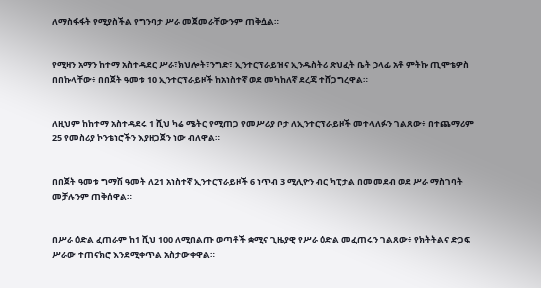ለማስፋፋት የሚያስችል የግንባታ ሥራ መጀመራቸውንም ጠቅሷል።


የሚዛን አማን ከተማ አስተዳደር ሥራ፣ክህሎት፣ንግድ፣ ኢንተርፕራይዝና ኢንዱስትሪ ጽህፈት ቤት ኃላፊ አቶ ምትኩ ጢሞቴዎስ በበኩላቸው፥ በበጀት ዓመቱ 10 ኢንተርፕራይዞች ከአነስተኛ ወደ መካከለኛ ደረጃ ተሸጋግረዋል።


ለዚህም ከከተማ አስተዳደሩ 1 ሺህ ካሬ ሜትር የሚጠጋ የመሥሪያ ቦታ ለኢንተርፕራይዞች መተላለፉን ገልጸው፥ በተጨማሪም 25 የመስሪያ ኮንቴነሮችን እያዘጋጀን ነው ብለዋል።


በበጀት ዓመቱ ግማሽ ዓመት ለ21 አነስተኛ ኢንተርፕራይዞች 6 ነጥብ 3 ሚሊዮን ብር ካፒታል በመመደብ ወደ ሥራ ማስገባት መቻሉንም ጠቅሰዋል።


በሥራ ዕድል ፈጠራም ከ1 ሺህ 100 ለሚበልጡ ወጣቶች ቋሚና ጊዜያዊ የሥራ ዕድል መፈጠሩን ገልጸው፥ የክትትልና ድጋፍ ሥራው ተጠናክሮ እንደሚቀጥል አስታውቀዋል።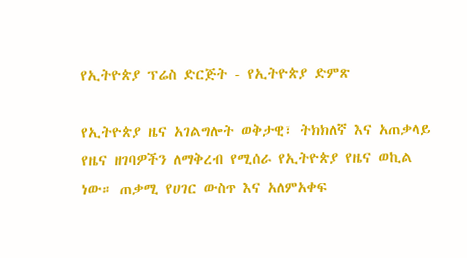የኢትዮጵያ ፕሬስ ድርጅት - የኢትዮጵያ ድምጽ

የኢትዮጵያ ዜና አገልግሎት ወቅታዊ፣ ትክክለኛ እና አጠቃላይ የዜና ዘገባዎችን ለማቅረብ የሚሰራ የኢትዮጵያ የዜና ወኪል ነው። ጠቃሚ የሀገር ውስጥ እና አለምአቀፍ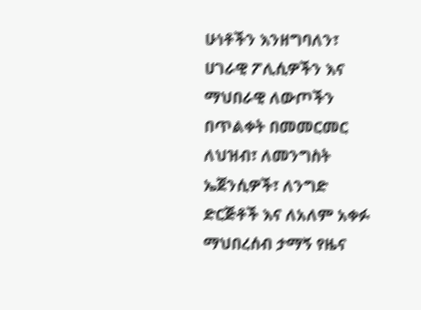ሁነቶችን እንዘግባለን፣ ሀገራዊ ፖሊሲዎችን እና ማህበራዊ ለውጦችን በጥልቀት በመመርመር ለህዝብ፣ ለመንግስት ኤጀንሲዎች፣ ለንግድ ድርጅቶች እና ለአለም አቀፉ ማህበረሰብ ታማኝ የዜና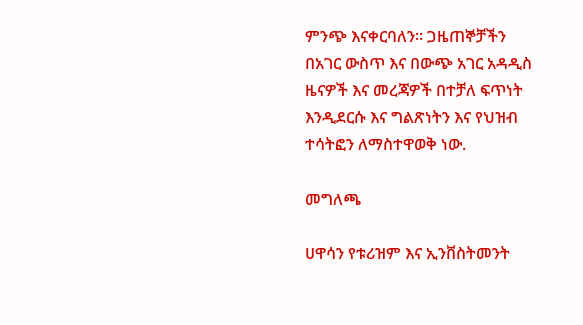ምንጭ እናቀርባለን። ጋዜጠኞቻችን በአገር ውስጥ እና በውጭ አገር አዳዲስ ዜናዎች እና መረጃዎች በተቻለ ፍጥነት እንዲደርሱ እና ግልጽነትን እና የህዝብ ተሳትፎን ለማስተዋወቅ ነው.

መግለጫ

ሀዋሳን የቱሪዝም እና ኢንቨስትመንት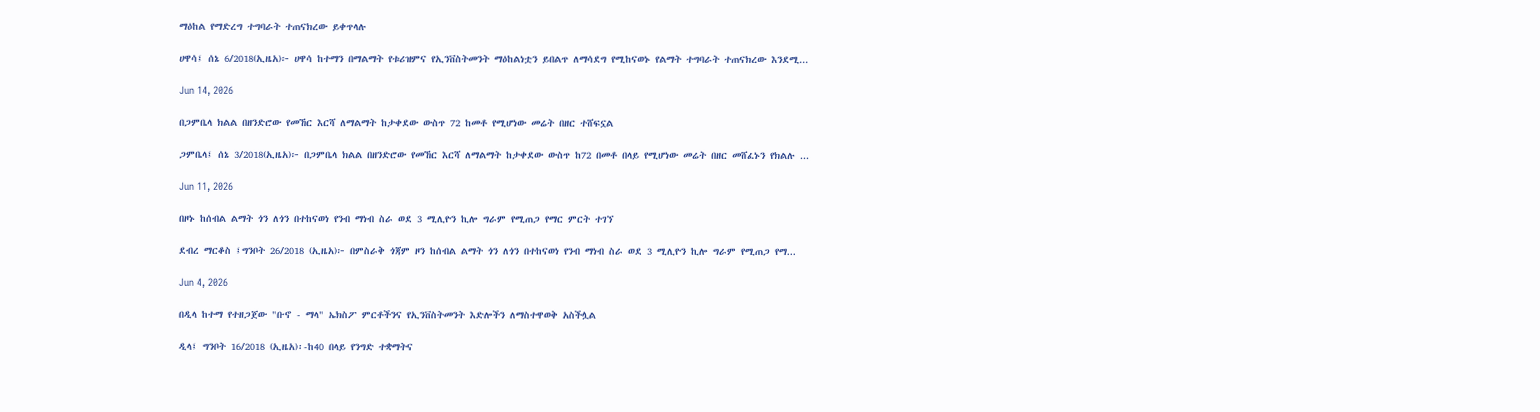ማዕከል የማድረግ ተግባራት ተጠናክረው ይቀጥላሉ

ሀዋሳ፤ ሰኔ 6/2018(ኢዜአ)፦ ሀዋሳ ከተማን በማልማት የቱሪዝምና የኢንቨስትመንት ማዕከልነቷን ይበልጥ ለማሳደግ የሚከናወኑ የልማት ተግባራት ተጠናክረው እንደሚ...

Jun 14, 2026

በጋምቤላ ክልል በዘንድሮው የመኸር እርሻ ለማልማት ከታቀደው ውስጥ 72 ከመቶ የሚሆነው መሬት በዘር ተሸፍኗል

ጋምቤላ፤ ሰኔ 3/2018(ኢዜአ)፦ በጋምቤላ ክልል በዘንድሮው የመኸር እርሻ ለማልማት ከታቀደው ውስጥ ከ72 በመቶ በላይ የሚሆነው መሬት በዘር መሸፈኑን የክልሉ ...

Jun 11, 2026

በዞኑ ከሰብል ልማት ጎን ለጎን በተከናወነ የንብ ማነብ ስራ ወደ 3 ሚሊዮን ኪሎ ግራም የሚጠጋ የማር ምርት ተገኘ

ደብረ ማርቆስ ፤ግንቦት 26/2018 (ኢዜአ)፦ በምስራቅ ጎጃም ዞን ከሰብል ልማት ጎን ለጎን በተከናወነ የንብ ማነብ ስራ ወደ 3 ሚሊዮን ኪሎ ግራም የሚጠጋ የማ...

Jun 4, 2026

በዲላ ከተማ የተዘጋጀው "ቡኖ - ማላ" ኤክስፖ ምርቶችንና የኢንቨስትመንት እድሎችን ለማስተዋወቅ አስችሏል

ዲላ፤ ግንቦት 16/2018 (ኢዜአ)፡-ከ40 በላይ የንግድ ተቋማትና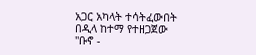አጋር አካላት ተሳትፈውበት በዲላ ከተማ የተዘጋጀው "ቡኖ -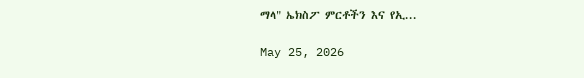ማላ" ኤክስፖ ምርቶችን እና የኢ...

May 25, 2026